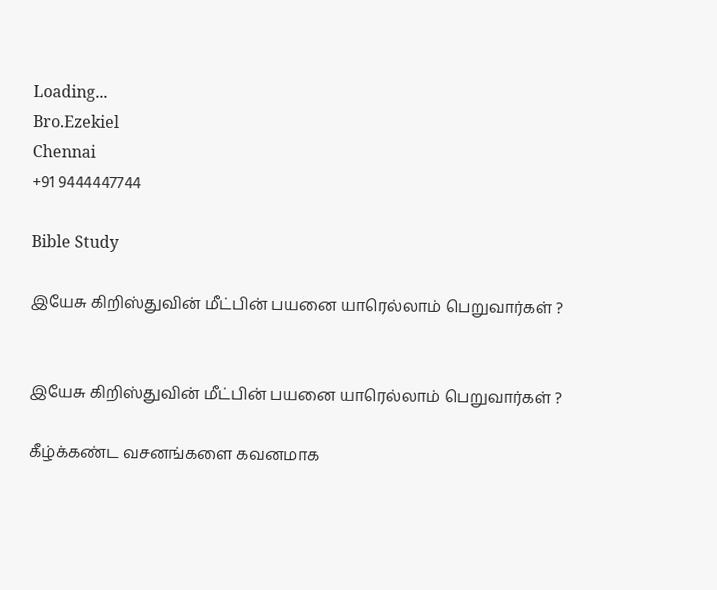Loading...
Bro.Ezekiel
Chennai
+91 9444447744

Bible Study

இயேசு கிறிஸ்துவின் மீட்பின் பயனை யாரெல்லாம் பெறுவார்கள் ?


இயேசு கிறிஸ்துவின் மீட்பின் பயனை யாரெல்லாம் பெறுவார்கள் ?

கீழ்க்கண்ட வசனங்களை கவனமாக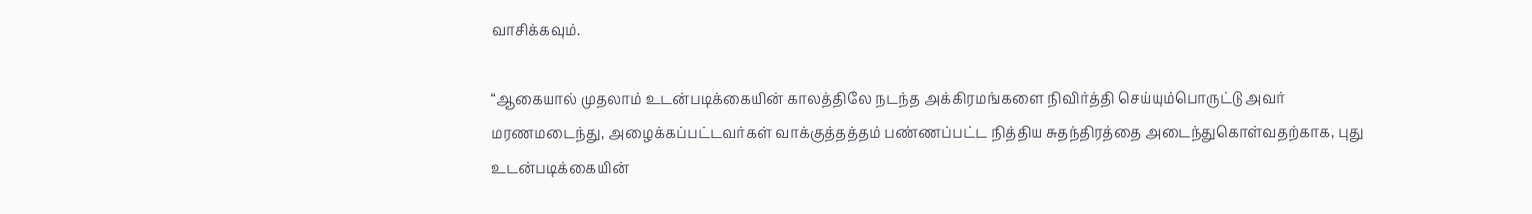வாசிக்கவும்.

“ஆகையால் முதலாம் உடன்படிக்கையின் காலத்திலே நடந்த அக்கிரமங்களை நிவிர்த்தி செய்யும்பொருட்டு அவர் மரணமடைந்து, அழைக்கப்பட்டவர்கள் வாக்குத்தத்தம் பண்ணப்பட்ட நித்திய சுதந்திரத்தை அடைந்துகொள்வதற்காக, புது உடன்படிக்கையின்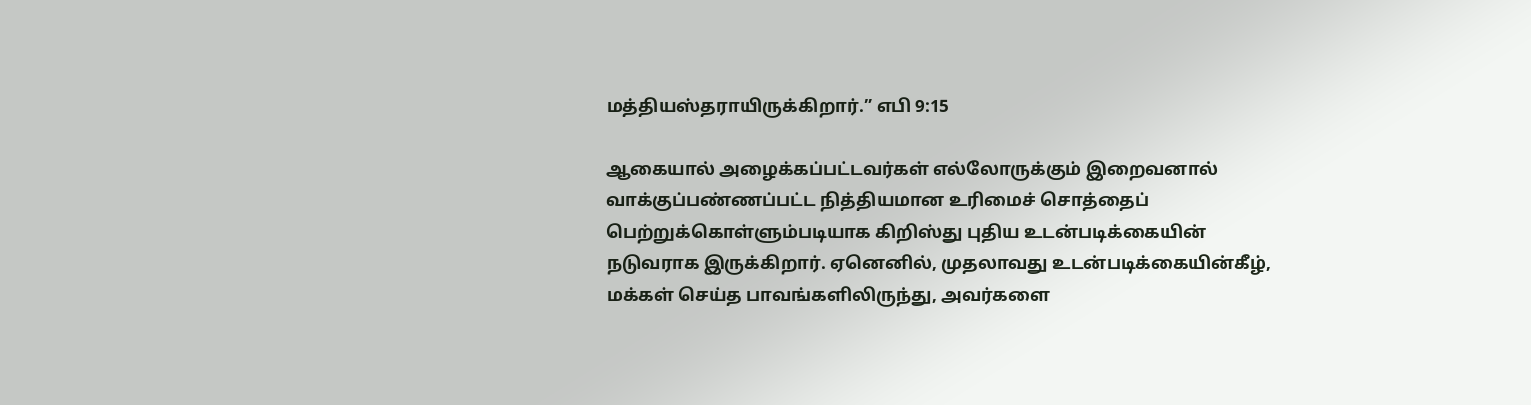மத்தியஸ்தராயிருக்கிறார்.” எபி 9:15

ஆகையால் அழைக்கப்பட்டவர்கள் எல்லோருக்கும் இறைவனால் வாக்குப்பண்ணப்பட்ட நித்தியமான உரிமைச் சொத்தைப் பெற்றுக்கொள்ளும்படியாக கிறிஸ்து புதிய உடன்படிக்கையின் நடுவராக இருக்கிறார். ஏனெனில், முதலாவது உடன்படிக்கையின்கீழ், மக்கள் செய்த பாவங்களிலிருந்து, அவர்களை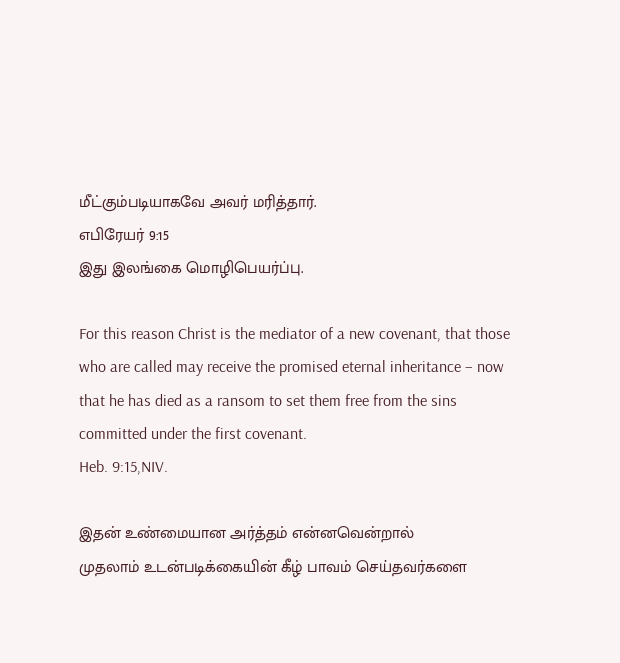மீட்கும்படியாகவே அவர் மரித்தார்.
எபிரேயர் 9:15
இது இலங்கை மொழிபெயர்ப்பு.

For this reason Christ is the mediator of a new covenant, that those who are called may receive the promised eternal inheritance – now that he has died as a ransom to set them free from the sins committed under the first covenant.
Heb. 9:15,NIV.

இதன் உண்மையான அர்த்தம் என்னவென்றால்
முதலாம் உடன்படிக்கையின் கீழ் பாவம் செய்தவர்களை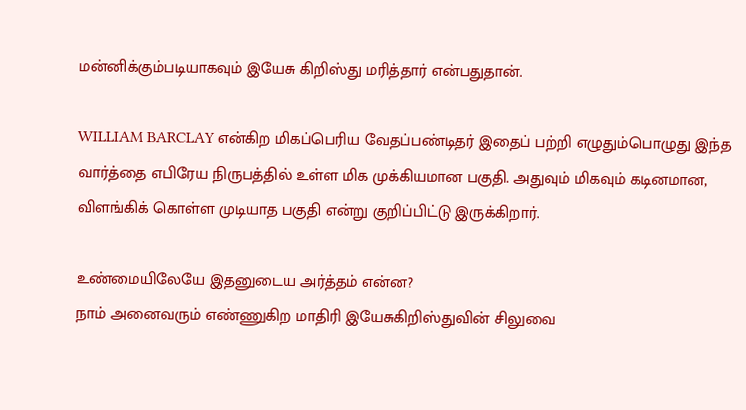மன்னிக்கும்படியாகவும் இயேசு கிறிஸ்து மரித்தார் என்பதுதான்.

WILLIAM BARCLAY என்கிற மிகப்பெரிய வேதப்பண்டிதர் இதைப் பற்றி எழுதும்பொழுது இந்த வார்த்தை எபிரேய நிருபத்தில் உள்ள மிக முக்கியமான பகுதி. அதுவும் மிகவும் கடினமான, விளங்கிக் கொள்ள முடியாத பகுதி என்று குறிப்பிட்டு இருக்கிறார்.

உண்மையிலேயே இதனுடைய அர்த்தம் என்ன?
நாம் அனைவரும் எண்ணுகிற மாதிரி இயேசுகிறிஸ்துவின் சிலுவை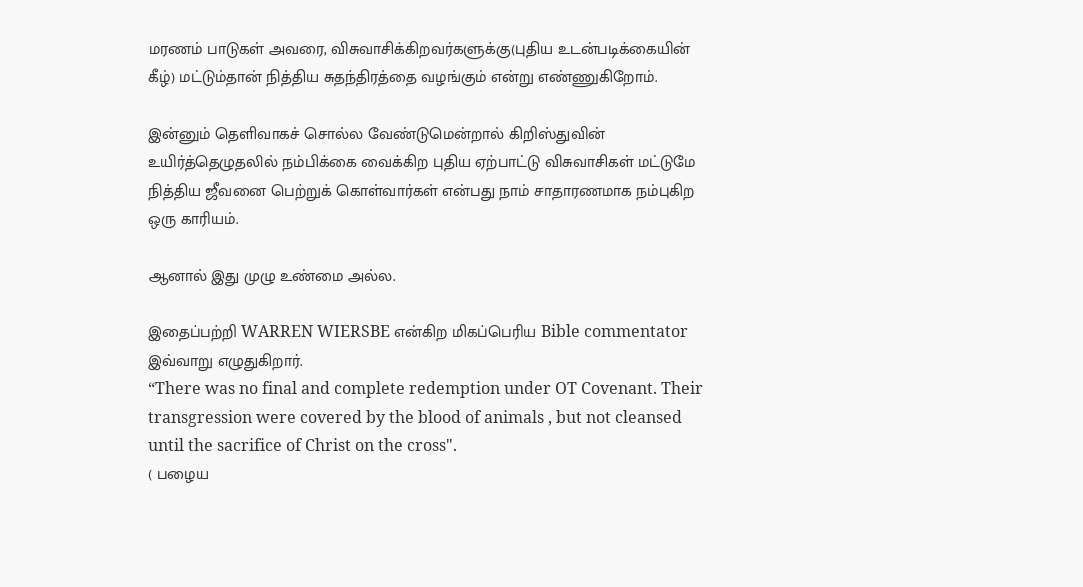மரணம் பாடுகள் அவரை, விசுவாசிக்கிறவர்களுக்கு(புதிய உடன்படிக்கையின் கீழ்) மட்டும்தான் நித்திய சுதந்திரத்தை வழங்கும் என்று எண்ணுகிறோம்.

இன்னும் தெளிவாகச் சொல்ல வேண்டுமென்றால் கிறிஸ்துவின் உயிர்த்தெழுதலில் நம்பிக்கை வைக்கிற புதிய ஏற்பாட்டு விசுவாசிகள் மட்டுமே நித்திய ஜீவனை பெற்றுக் கொள்வார்கள் என்பது நாம் சாதாரணமாக நம்புகிற ஒரு காரியம்.

ஆனால் இது முழு உண்மை அல்ல.

இதைப்பற்றி WARREN WIERSBE என்கிற மிகப்பெரிய Bible commentator இவ்வாறு எழுதுகிறார்.
“There was no final and complete redemption under OT Covenant. Their transgression were covered by the blood of animals , but not cleansed until the sacrifice of Christ on the cross".
( பழைய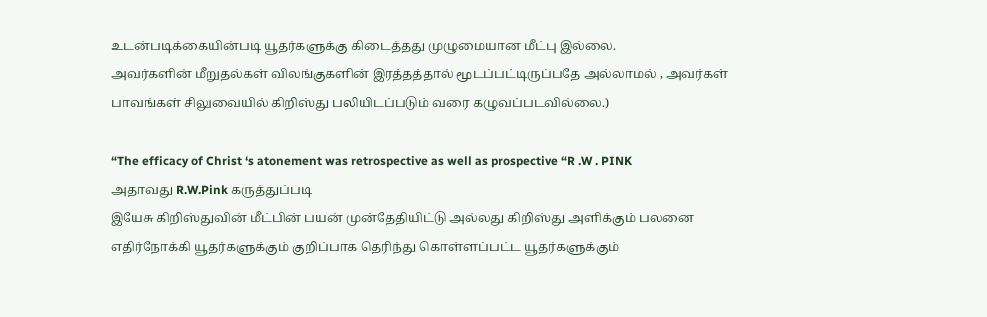உடன்படிக்கையின்படி யூதர்களுக்கு கிடைத்தது முழுமையான மீட்பு இல்லை.
அவர்களின் மீறுதல்கள் விலங்குகளின் இரத்தத்தால் மூடப்பட்டிருப்பதே அல்லாமல் , அவர்கள் பாவங்கள் சிலுவையில் கிறிஸ்து பலியிடப்படும் வரை கழுவப்படவில்லை.)

“The efficacy of Christ ‘s atonement was retrospective as well as prospective “R .W . PINK
அதாவது R.W.Pink கருத்துப்படி
இயேசு கிறிஸ்துவின் மீட்பின் பயன் முன்தேதியிட்டு அல்லது கிறிஸ்து அளிக்கும் பலனை எதிர்நோக்கி யூதர்களுக்கும் குறிப்பாக தெரிந்து கொள்ளப்பட்ட யூதர்களுக்கும்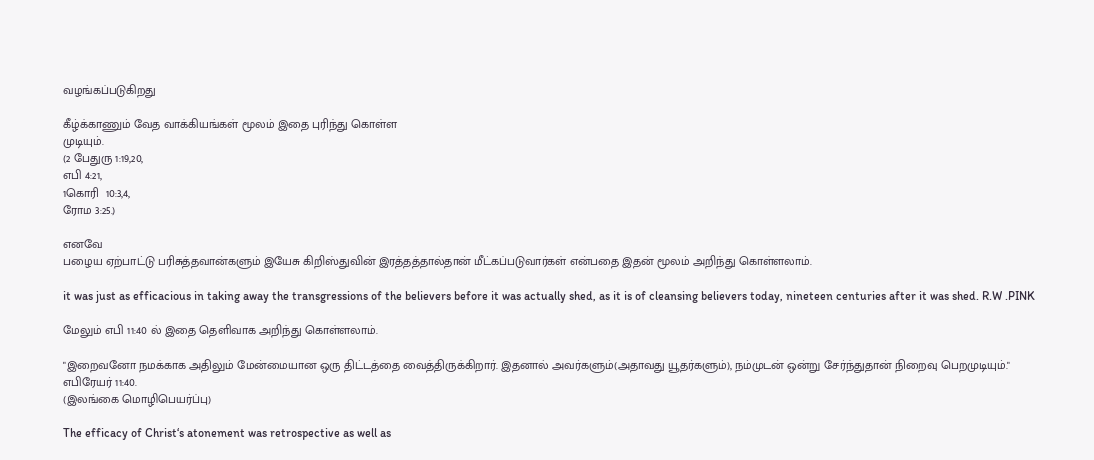வழங்கப்படுகிறது

கீழ்க்காணும் வேத வாக்கியங்கள் மூலம் இதை புரிந்து கொள்ள
முடியும்.
(2 பேதுரு 1:19,20,
எபி 4:21,
1கொரி  10:3,4,
ரோம 3:25.)

எனவே
பழைய ஏற்பாட்டு பரிசுத்தவான்களும் இயேசு கிறிஸ்துவின் இரத்தத்தால்தான் மீட்கப்படுவார்கள் என்பதை இதன் மூலம் அறிந்து கொள்ளலாம்.

it was just as efficacious in taking away the transgressions of the believers before it was actually shed, as it is of cleansing believers today, nineteen centuries after it was shed. R.W .PINK

மேலும் எபி 11:40 ல் இதை தெளிவாக அறிந்து கொள்ளலாம்.

"இறைவனோ நமக்காக அதிலும் மேன்மையான ஒரு திட்டத்தை வைத்திருக்கிறார். இதனால் அவர்களும்(அதாவது யூதர்களும்), நம்முடன் ஒன்று சேர்ந்துதான் நிறைவு பெறமுடியும்."
எபிரேயர் 11:40.
(இலங்கை மொழிபெயர்ப்பு)

The efficacy of Christ‘s atonement was retrospective as well as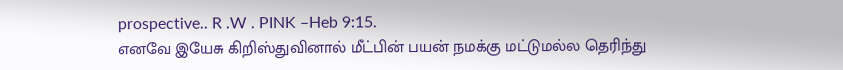prospective.. R .W . PINK –Heb 9:15.
எனவே இயேசு கிறிஸ்துவினால் மீட்பின் பயன் நமக்கு மட்டுமல்ல தெரிந்து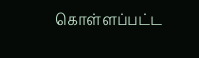கொள்ளப்பட்ட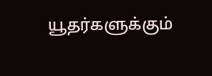யூதர்களுக்கும்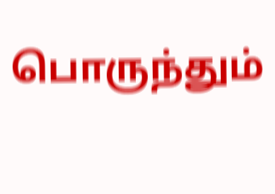பொருந்தும்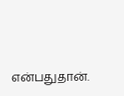என்பதுதான்.